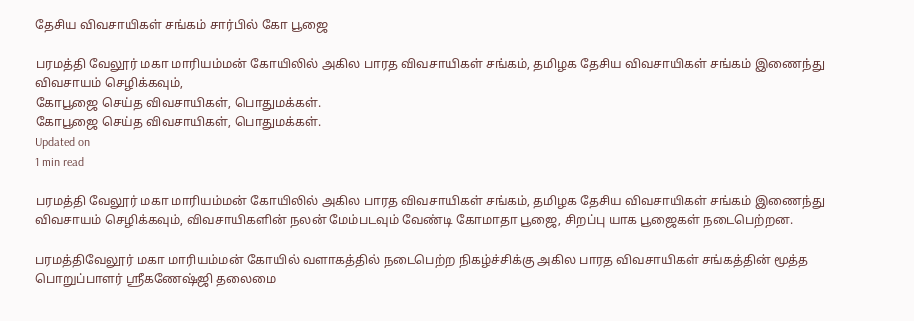தேசிய விவசாயிகள் சங்கம் சார்பில் கோ பூஜை

பரமத்தி வேலூர் மகா மாரியம்மன் கோயிலில் அகில பாரத விவசாயிகள் சங்கம், தமிழக தேசிய விவசாயிகள் சங்கம் இணைந்து விவசாயம் செழிக்கவும்,
கோபூஜை செய்த விவசாயிகள், பொதுமக்கள்.
கோபூஜை செய்த விவசாயிகள், பொதுமக்கள்.
Updated on
1 min read

பரமத்தி வேலூர் மகா மாரியம்மன் கோயிலில் அகில பாரத விவசாயிகள் சங்கம், தமிழக தேசிய விவசாயிகள் சங்கம் இணைந்து விவசாயம் செழிக்கவும், விவசாயிகளின் நலன் மேம்படவும் வேண்டி கோமாதா பூஜை, சிறப்பு யாக பூஜைகள் நடைபெற்றன.

பரமத்திவேலூர் மகா மாரியம்மன் கோயில் வளாகத்தில் நடைபெற்ற நிகழ்ச்சிக்கு அகில பாரத விவசாயிகள் சங்கத்தின் மூத்த பொறுப்பாளர் ஸ்ரீகணேஷ்ஜி தலைமை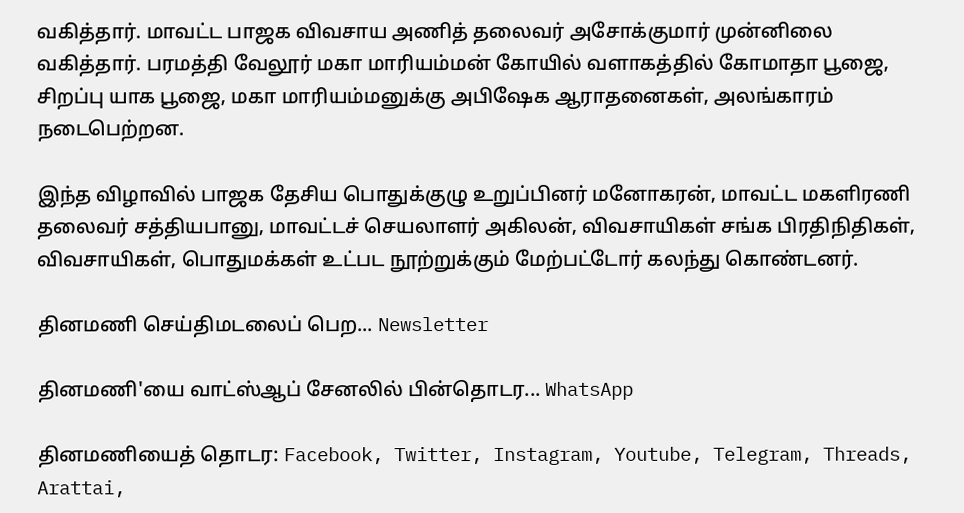வகித்தார். மாவட்ட பாஜக விவசாய அணித் தலைவர் அசோக்குமார் முன்னிலை வகித்தார். பரமத்தி வேலூர் மகா மாரியம்மன் கோயில் வளாகத்தில் கோமாதா பூஜை, சிறப்பு யாக பூஜை, மகா மாரியம்மனுக்கு அபிஷேக ஆராதனைகள், அலங்காரம் நடைபெற்றன.

இந்த விழாவில் பாஜக தேசிய பொதுக்குழு உறுப்பினர் மனோகரன், மாவட்ட மகளிரணி தலைவர் சத்தியபானு, மாவட்டச் செயலாளர் அகிலன், விவசாயிகள் சங்க பிரதிநிதிகள், விவசாயிகள், பொதுமக்கள் உட்பட நூற்றுக்கும் மேற்பட்டோர் கலந்து கொண்டனர்.

தினமணி செய்திமடலைப் பெற... Newsletter

தினமணி'யை வாட்ஸ்ஆப் சேனலில் பின்தொடர... WhatsApp

தினமணியைத் தொடர: Facebook, Twitter, Instagram, Youtube, Telegram, Threads, Arattai,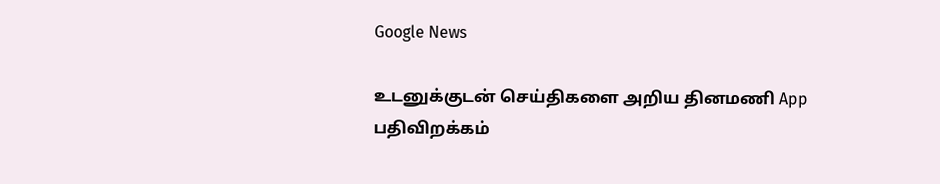Google News

உடனுக்குடன் செய்திகளை அறிய தினமணி App பதிவிறக்கம்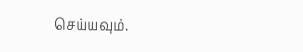செய்யவும்.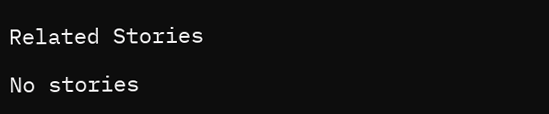Related Stories

No stories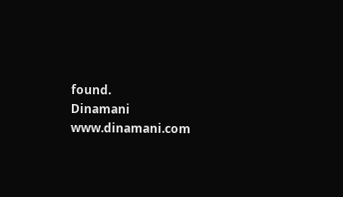found.
Dinamani
www.dinamani.com